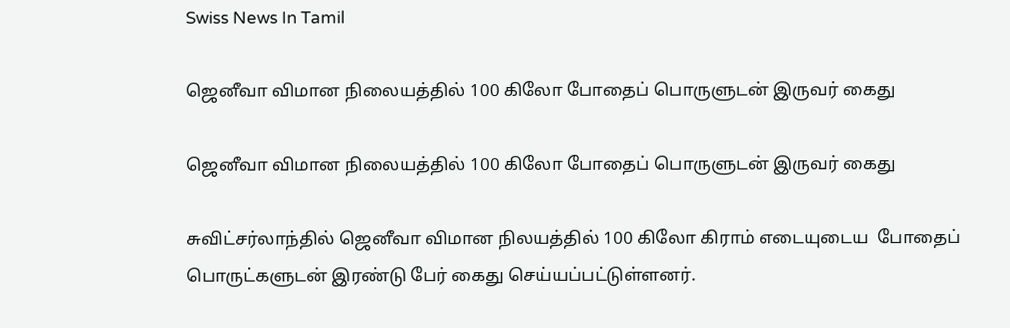Swiss News In Tamil

ஜெனீவா விமான நிலையத்தில் 100 கிலோ போதைப் பொருளுடன் இருவர் கைது

ஜெனீவா விமான நிலையத்தில் 100 கிலோ போதைப் பொருளுடன் இருவர் கைது

சுவிட்சர்லாந்தில் ஜெனீவா விமான நிலயத்தில் 100 கிலோ கிராம் எடையுடைய  போதைப் பொருட்களுடன் இரண்டு பேர் கைது செய்யப்பட்டுள்ளனர்.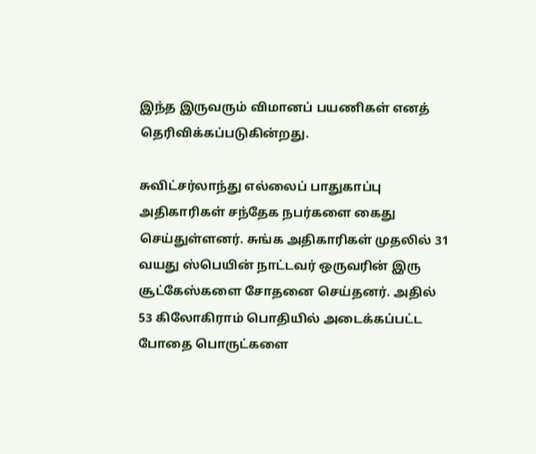இந்த இருவரும் விமானப் பயணிகள் எனத் தெரிவிக்கப்படுகின்றது.

சுவிட்சர்லாந்து எல்லைப் பாதுகாப்பு அதிகாரிகள் சந்தேக நபர்களை கைது செய்துள்ளனர். சுங்க அதிகாரிகள் முதலில் 31 வயது ஸ்பெயின் நாட்டவர் ஒருவரின் இரு சூட்கேஸ்களை சோதனை செய்தனர். அதில் 53 கிலோகிராம் பொதியில் அடைக்கப்பட்ட போதை பொருட்களை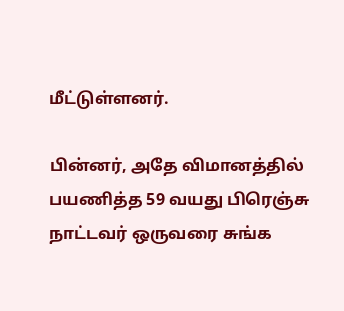மீட்டுள்ளனர்.

பின்னர், அதே விமானத்தில் பயணித்த 59 வயது பிரெஞ்சு நாட்டவர் ஒருவரை சுங்க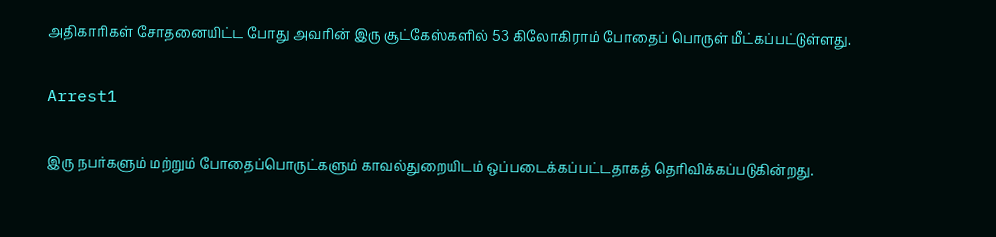அதிகாரிகள் சோதனையிட்ட போது அவரின் இரு சூட்கேஸ்களில் 53 கிலோகிராம் போதைப் பொருள் மீட்கப்பட்டுள்ளது.

Arrest1

இரு நபர்களும் மற்றும் போதைப்பொருட்களும் காவல்துறையிடம் ஒப்படைக்கப்பட்டதாகத் தெரிவிக்கப்படுகின்றது.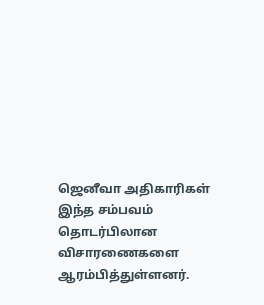ஜெனீவா அதிகாரிகள் இந்த சம்பவம் தொடர்பிலான விசாரணைகளை ஆரம்பித்துள்ளனர்.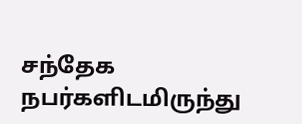சந்தேக நபர்களிடமிருந்து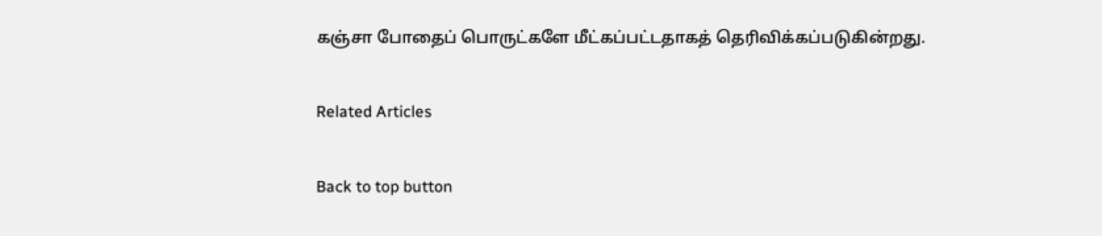கஞ்சா போதைப் பொருட்களே மீட்கப்பட்டதாகத் தெரிவிக்கப்படுகின்றது.

Related Articles

Back to top button